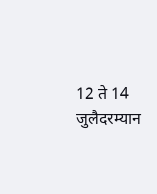12 ते 14 जुलैदरम्यान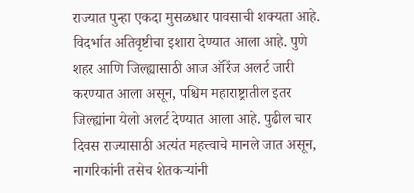राज्यात पुन्हा एकदा मुसळधार पावसाची शक्यता आहे. विदर्भात अतिवृष्टीचा इशारा देण्यात आला आहे. पुणे शहर आणि जिल्ह्यासाठी आज ऑरेंज अलर्ट जारी करण्यात आला असून, पश्चिम महाराष्ट्रातील इतर जिल्ह्यांना येलो अलर्ट देण्यात आला आहे. पुढील चार दिवस राज्यासाठी अत्यंत महत्त्वाचे मानले जात असून, नागरिकांनी तसेच शेतकऱ्यांनी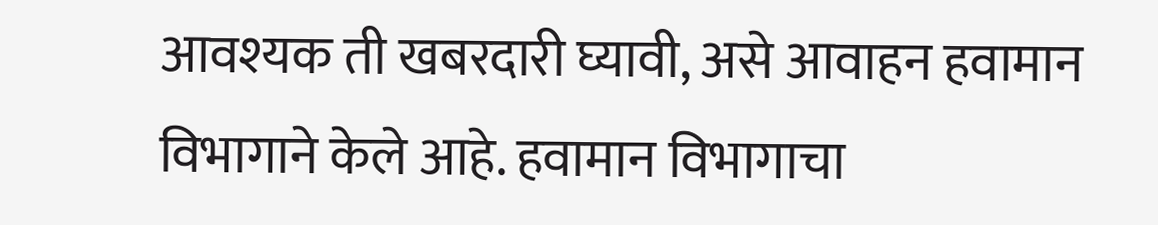आवश्यक ती खबरदारी घ्यावी, असे आवाहन हवामान विभागाने केले आहे. हवामान विभागाचा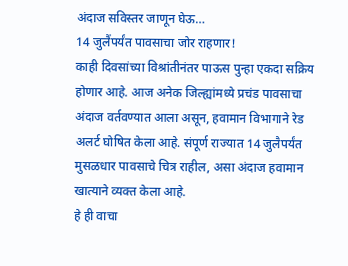अंदाज सविस्तर जाणून घेऊ…
14 जुलैंपर्यंत पावसाचा जोर राहणार!
काही दिवसांच्या विश्रांतीनंतर पाऊस पुन्हा एकदा सक्रिय होणार आहे. आज अनेक जिल्ह्यांमध्ये प्रचंड पावसाचा अंदाज वर्तवण्यात आला असून, हवामान विभागाने रेड अलर्ट घोषित केला आहे. संपूर्ण राज्यात 14 जुलैपर्यंत मुसळधार पावसाचे चित्र राहील, असा अंदाज हवामान खात्याने व्यक्त केला आहे.
हे ही वाचा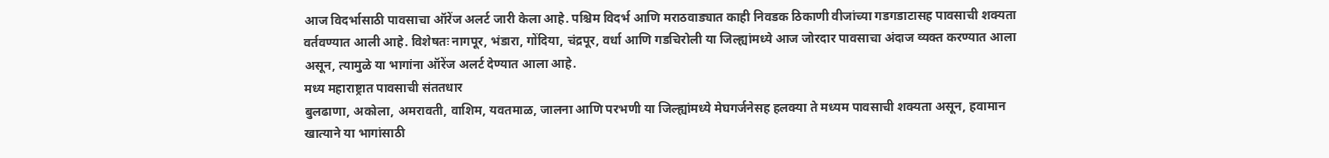आज विदर्भासाठी पावसाचा ऑरेंज अलर्ट जारी केला आहे. पश्चिम विदर्भ आणि मराठवाड्यात काही निवडक ठिकाणी वीजांच्या गडगडाटासह पावसाची शक्यता वर्तवण्यात आली आहे. विशेषतः नागपूर, भंडारा, गोंदिया, चंद्रपूर, वर्धा आणि गडचिरोली या जिल्ह्यांमध्ये आज जोरदार पावसाचा अंदाज व्यक्त करण्यात आला असून, त्यामुळे या भागांना ऑरेंज अलर्ट देण्यात आला आहे.
मध्य महाराष्ट्रात पावसाची संततधार
बुलढाणा, अकोला, अमरावती, वाशिम, यवतमाळ, जालना आणि परभणी या जिल्ह्यांमध्ये मेघगर्जनेसह हलक्या ते मध्यम पावसाची शक्यता असून, हवामान खात्याने या भागांसाठी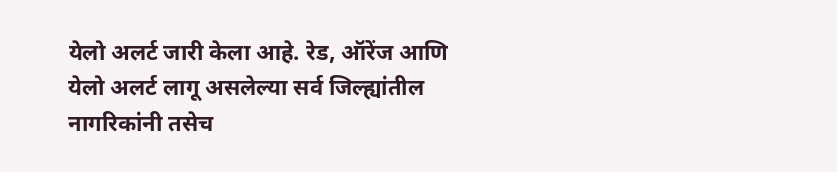येलो अलर्ट जारी केला आहे. रेड, ऑरेंज आणि येलो अलर्ट लागू असलेल्या सर्व जिल्ह्यांतील नागरिकांनी तसेच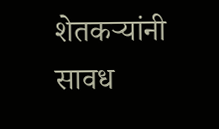शेतकऱ्यांनी सावध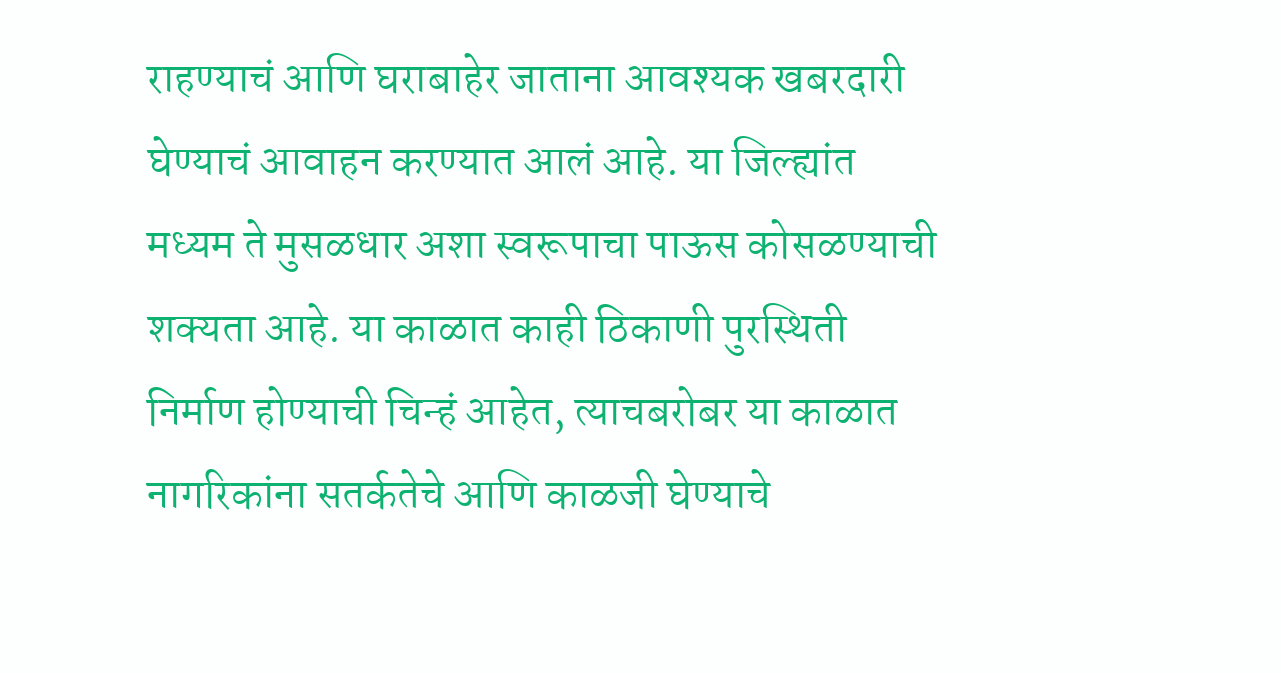राहण्याचं आणि घराबाहेर जाताना आवश्यक खबरदारी घेण्याचं आवाहन करण्यात आलं आहे. या जिल्ह्यांत मध्यम ते मुसळधार अशा स्वरूपाचा पाऊस कोसळण्याची शक्यता आहे. या काळात काही ठिकाणी पुरस्थिती निर्माण होण्याची चिन्हं आहेत, त्याचबरोबर या काळात नागरिकांना सतर्कतेचे आणि काळजी घेण्याचे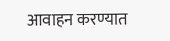आवाहन करण्यात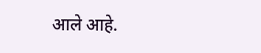आले आहे.